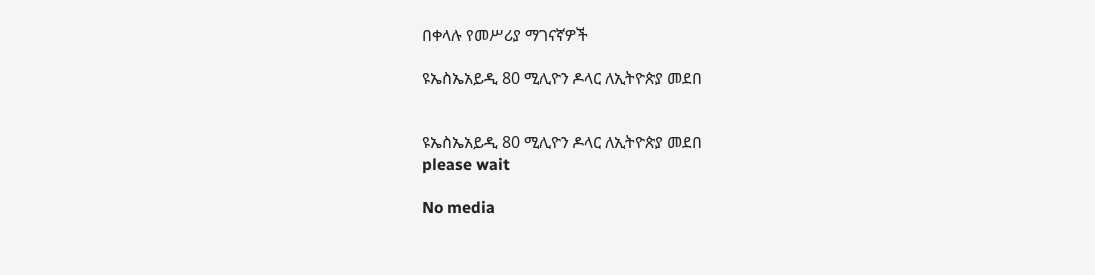በቀላሉ የመሥሪያ ማገናኛዎች

ዩኤስኤአይዲ 80 ሚሊዮን ዶላር ለኢትዮጵያ መደበ


ዩኤስኤአይዲ 80 ሚሊዮን ዶላር ለኢትዮጵያ መደበ
please wait

No media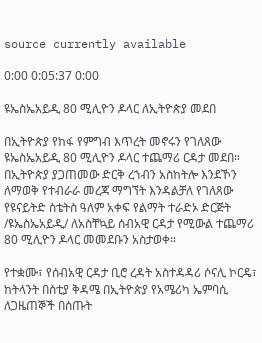source currently available

0:00 0:05:37 0:00

ዩኤስኤአይዲ 80 ሚሊዮን ዶላር ለኢትዮጵያ መደበ

በኢትዮጵያ የከፋ የምግብ እጥረት መኖሩን የገለጸው ዩኤስኤአይዲ 80 ሚሊዮን ዶላር ተጨማሪ ርዳታ መደበ። በኢትዮጵያ ያጋጠመው ድርቅ ረኀብን አስከትሎ እንደኾን ለማወቅ የተብራራ መረጃ ማግኘት እንዳልቻለ የገለጸው የዩናይትድ ስቴትስ ዓለም አቀፍ የልማት ተራድኦ ድርጅት /ዩኤስኤአይዲ/ ለአስቸኳይ ሰብአዊ ርዳታ የሚውል ተጨማሪ 80 ሚሊዮን ዶላር መመደቡን አስታወቀ።

የተቋሙ፣ የሰብአዊ ርዳታ ቢሮ ረዳት አስተዳዳሪ ሶናሊ ኮርዴ፣ ከትላንት በስቲያ ቅዳሜ በኢትዮጵያ የአሜሪካ ኤምባሲ ለጋዜጠኞች በሰጡት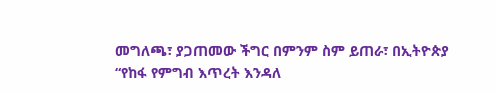መግለጫ፣ ያጋጠመው ችግር በምንም ስም ይጠራ፣ በኢትዮጵያ “የከፋ የምግብ እጥረት እንዳለ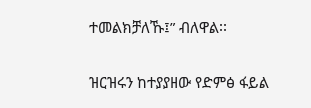ተመልክቻለኹ፤” ብለዋል፡፡

ዝርዝሩን ከተያያዘው የድምፅ ፋይል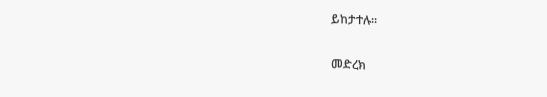ይከታተሉ።

መድረክ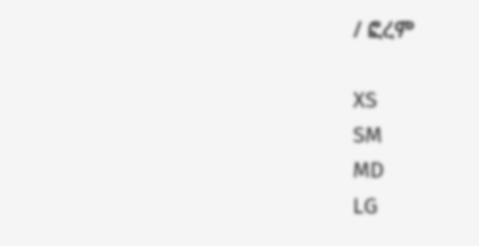/ ፎረም

XS
SM
MD
LG